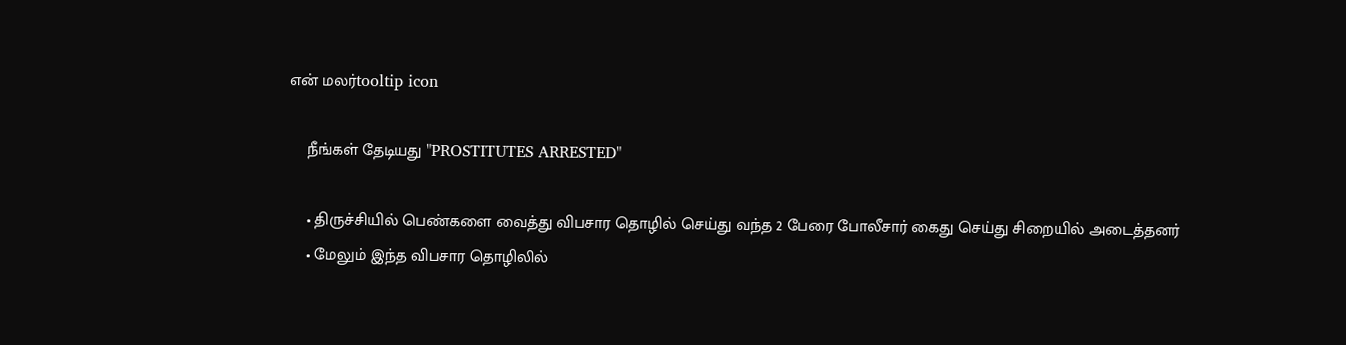என் மலர்tooltip icon

    நீங்கள் தேடியது "PROSTITUTES ARRESTED"

    • திருச்சியில் பெண்களை வைத்து விபசார தொழில் செய்து வந்த 2 பேரை போலீசார் கைது செய்து சிறையில் அடைத்தனர்
    • மேலும் இந்த விபசார தொழிலில்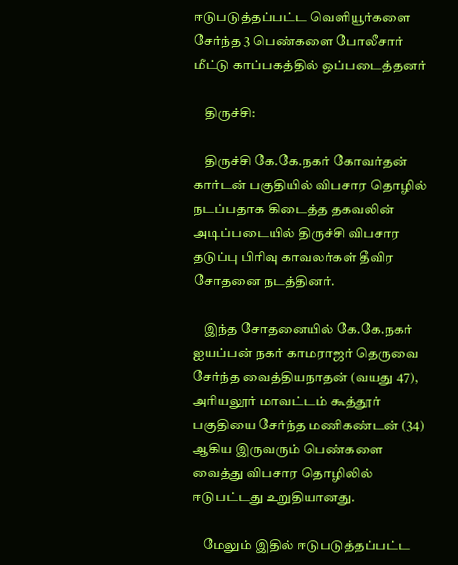ஈடுபடுத்தப்பட்ட வெளியூர்களை சேர்ந்த 3 பெண்களை போலீசார் மீட்டு காப்பகத்தில் ஒப்படைத்தனர்

    திருச்சி:

    திருச்சி கே.கே.நகர் கோவர்தன் கார்டன் பகுதியில் விபசார தொழில் நடப்பதாக கிடைத்த தகவலின் அடிப்படையில் திருச்சி விபசார தடுப்பு பிரிவு காவலர்கள் தீவிர சோதனை நடத்தினர்.

    இந்த சோதனையில் கே.கே.நகர் ஐயப்பன் நகர் காமராஜர் தெருவை சேர்ந்த வைத்தியநாதன் (வயது 47), அரியலூர் மாவட்டம் கூத்தூர் பகுதியை சேர்ந்த மணிகண்டன் (34) ஆகிய இருவரும் பெண்களை வைத்து விபசார தொழிலில் ஈடுபட்டது உறுதியானது.

    மேலும் இதில் ஈடுபடுத்தப்பட்ட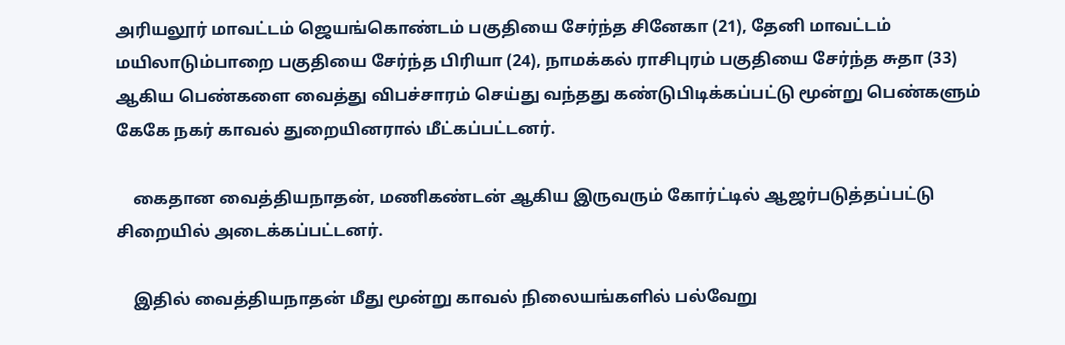அரியலூர் மாவட்டம் ஜெயங்கொண்டம் பகுதியை சேர்ந்த சினேகா (21), தேனி மாவட்டம் மயிலாடும்பாறை பகுதியை சேர்ந்த பிரியா (24), நாமக்கல் ராசிபுரம் பகுதியை சேர்ந்த சுதா (33) ஆகிய பெண்களை வைத்து விபச்சாரம் செய்து வந்தது கண்டுபிடிக்கப்பட்டு மூன்று பெண்களும் கேகே நகர் காவல் துறையினரால் மீட்கப்பட்டனர்.

    கைதான வைத்தியநாதன், மணிகண்டன் ஆகிய இருவரும் கோர்ட்டில் ஆஜர்படுத்தப்பட்டு சிறையில் அடைக்கப்பட்டனர்.

    இதில் வைத்தியநாதன் மீது மூன்று காவல் நிலையங்களில் பல்வேறு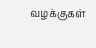வழக்குகள்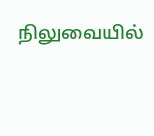நிலுவையில்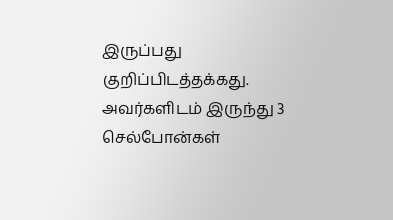இருப்பது குறிப்பிடத்தக்கது. அவர்களிடம் இருந்து 3 செல்போன்கள்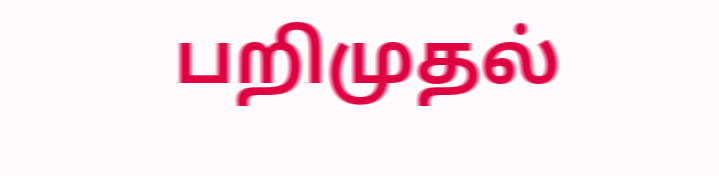பறிமுதல்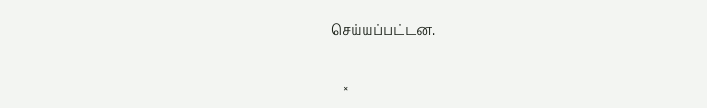செய்யப்பட்டன.

    ×